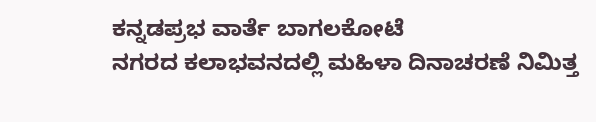ಕನ್ನಡಪ್ರಭ ವಾರ್ತೆ ಬಾಗಲಕೋಟೆ
ನಗರದ ಕಲಾಭವನದಲ್ಲಿ ಮಹಿಳಾ ದಿನಾಚರಣೆ ನಿಮಿತ್ತ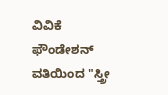ವಿವಿಕೆ ಫೌಂಡೇಶನ್ ವತಿಯಿಂದ "ಸ್ತ್ರೀ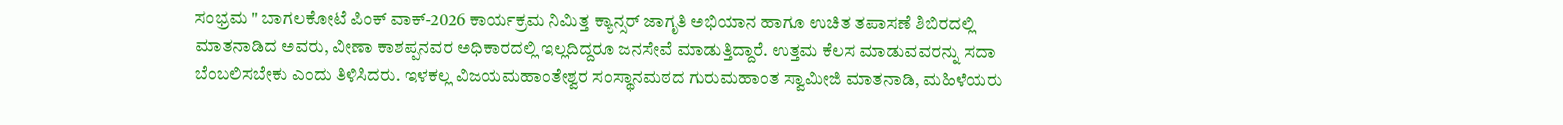ಸಂಭ್ರಮ " ಬಾಗಲಕೋಟೆ ಪಿಂಕ್ ವಾಕ್-2026 ಕಾರ್ಯಕ್ರಮ ನಿಮಿತ್ತ ಕ್ಯಾನ್ಸರ್ ಜಾಗೃತಿ ಅಭಿಯಾನ ಹಾಗೂ ಉಚಿತ ತಪಾಸಣೆ ಶಿಬಿರದಲ್ಲಿ ಮಾತನಾಡಿದ ಅವರು, ವೀಣಾ ಕಾಶಪ್ಪನವರ ಅಧಿಕಾರದಲ್ಲಿ ಇಲ್ಲದಿದ್ದರೂ ಜನಸೇವೆ ಮಾಡುತ್ತಿದ್ದಾರೆ. ಉತ್ತಮ ಕೆಲಸ ಮಾಡುವವರನ್ನು ಸದಾ ಬೆಂಬಲಿಸಬೇಕು ಎಂದು ತಿಳಿಸಿದರು. ಇಳಕಲ್ಲ ವಿಜಯಮಹಾಂತೇಶ್ವರ ಸಂಸ್ಥಾನಮಠದ ಗುರುಮಹಾಂತ ಸ್ವಾಮೀಜಿ ಮಾತನಾಡಿ, ಮಹಿಳೆಯರು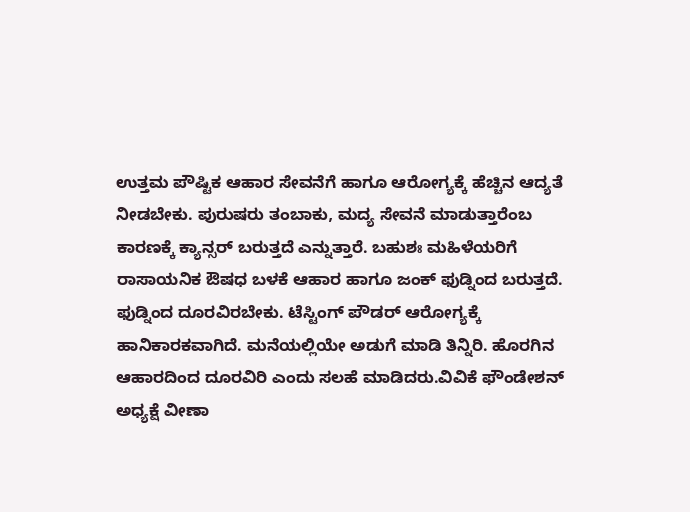ಉತ್ತಮ ಪೌಷ್ಟಿಕ ಆಹಾರ ಸೇವನೆಗೆ ಹಾಗೂ ಆರೋಗ್ಯಕ್ಕೆ ಹೆಚ್ಚಿನ ಆದ್ಯತೆ ನೀಡಬೇಕು. ಪುರುಷರು ತಂಬಾಕು, ಮದ್ಯ ಸೇವನೆ ಮಾಡುತ್ತಾರೆಂಬ ಕಾರಣಕ್ಕೆ ಕ್ಯಾನ್ಸರ್ ಬರುತ್ತದೆ ಎನ್ನುತ್ತಾರೆ. ಬಹುಶಃ ಮಹಿಳೆಯರಿಗೆ ರಾಸಾಯನಿಕ ಔಷಧ ಬಳಕೆ ಆಹಾರ ಹಾಗೂ ಜಂಕ್ ಫುಡ್ನಿಂದ ಬರುತ್ತದೆ. ಫುಡ್ನಿಂದ ದೂರವಿರಬೇಕು. ಟೆಸ್ಟಿಂಗ್ ಪೌಡರ್ ಆರೋಗ್ಯಕ್ಕೆ ಹಾನಿಕಾರಕವಾಗಿದೆ. ಮನೆಯಲ್ಲಿಯೇ ಅಡುಗೆ ಮಾಡಿ ತಿನ್ನಿರಿ. ಹೊರಗಿನ ಆಹಾರದಿಂದ ದೂರವಿರಿ ಎಂದು ಸಲಹೆ ಮಾಡಿದರು.ವಿವಿಕೆ ಫೌಂಡೇಶನ್ ಅಧ್ಯಕ್ಷೆ ವೀಣಾ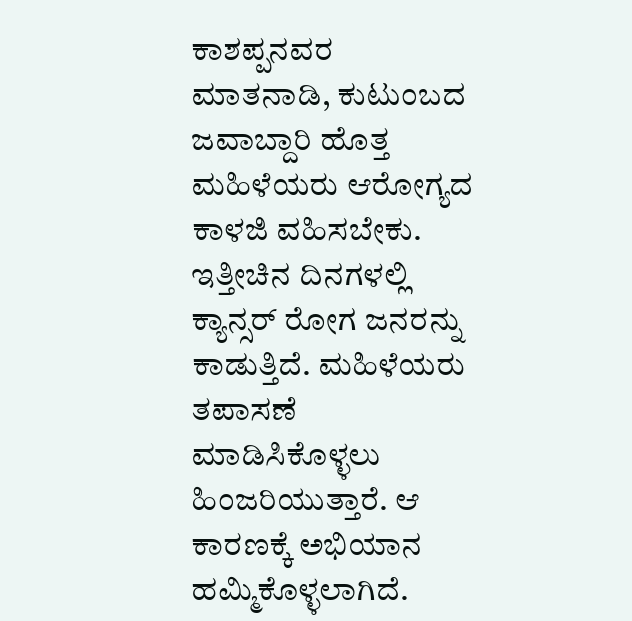ಕಾಶಪ್ಪನವರ ಮಾತನಾಡಿ, ಕುಟುಂಬದ ಜವಾಬ್ದಾರಿ ಹೊತ್ತ ಮಹಿಳೆಯರು ಆರೋಗ್ಯದ ಕಾಳಜಿ ವಹಿಸಬೇಕು. ಇತ್ತೀಚಿನ ದಿನಗಳಲ್ಲಿ ಕ್ಯಾನ್ಸರ್ ರೋಗ ಜನರನ್ನು ಕಾಡುತ್ತಿದೆ. ಮಹಿಳೆಯರು ತಪಾಸಣೆ ಮಾಡಿಸಿಕೊಳ್ಳಲು ಹಿಂಜರಿಯುತ್ತಾರೆ. ಆ ಕಾರಣಕ್ಕೆ ಅಭಿಯಾನ ಹಮ್ಮಿಕೊಳ್ಳಲಾಗಿದೆ.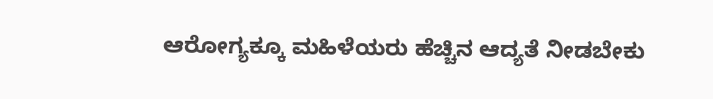ಆರೋಗ್ಯಕ್ಕೂ ಮಹಿಳೆಯರು ಹೆಚ್ಚಿನ ಆದ್ಯತೆ ನೀಡಬೇಕು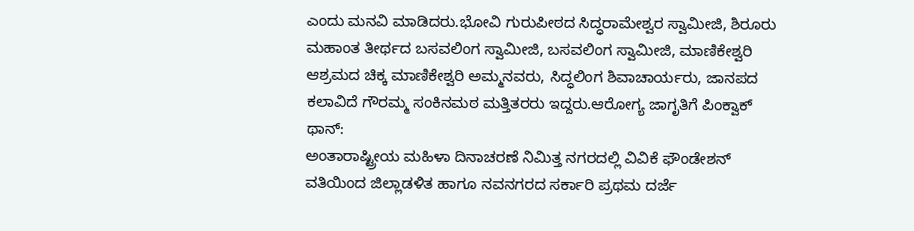ಎಂದು ಮನವಿ ಮಾಡಿದರು.ಭೋವಿ ಗುರುಪೀಠದ ಸಿದ್ಧರಾಮೇಶ್ವರ ಸ್ವಾಮೀಜಿ, ಶಿರೂರು ಮಹಾಂತ ತೀರ್ಥದ ಬಸವಲಿಂಗ ಸ್ವಾಮೀಜಿ, ಬಸವಲಿಂಗ ಸ್ವಾಮೀಜಿ, ಮಾಣಿಕೇಶ್ವರಿ ಆಶ್ರಮದ ಚಿಕ್ಕ ಮಾಣಿಕೇಶ್ವರಿ ಅಮ್ಮನವರು, ಸಿದ್ಧಲಿಂಗ ಶಿವಾಚಾರ್ಯರು, ಜಾನಪದ ಕಲಾವಿದೆ ಗೌರಮ್ಮ ಸಂಕಿನಮಠ ಮತ್ತಿತರರು ಇದ್ದರು.ಆರೋಗ್ಯ ಜಾಗೃತಿಗೆ ಪಿಂಕ್ವಾಕ್ ಥಾನ್:
ಅಂತಾರಾಷ್ಟ್ರೀಯ ಮಹಿಳಾ ದಿನಾಚರಣೆ ನಿಮಿತ್ತ ನಗರದಲ್ಲಿ ವಿವಿಕೆ ಫೌಂಡೇಶನ್ ವತಿಯಿಂದ ಜಿಲ್ಲಾಡಳಿತ ಹಾಗೂ ನವನಗರದ ಸರ್ಕಾರಿ ಪ್ರಥಮ ದರ್ಜೆ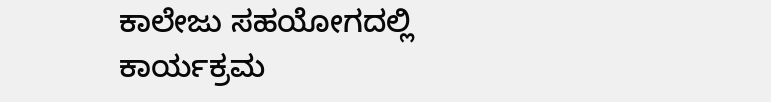ಕಾಲೇಜು ಸಹಯೋಗದಲ್ಲಿ ಕಾರ್ಯಕ್ರಮ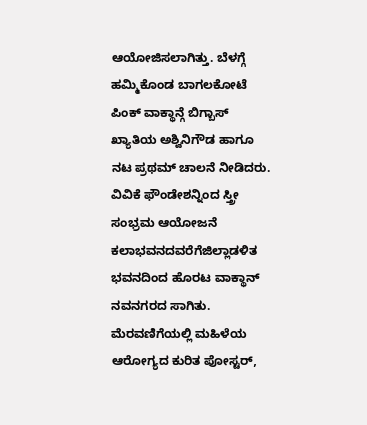ಆಯೋಜಿಸಲಾಗಿತ್ತು. ಬೆಳಗ್ಗೆ ಹಮ್ಮಿಕೊಂಡ ಬಾಗಲಕೋಟೆ ಪಿಂಕ್ ವಾಕ್ಥಾನ್ಗೆ ಬಿಗ್ಬಾಸ್ ಖ್ಯಾತಿಯ ಅಶ್ವಿನಿಗೌಡ ಹಾಗೂ ನಟ ಪ್ರಥಮ್ ಚಾಲನೆ ನೀಡಿದರು. ವಿವಿಕೆ ಫೌಂಡೇಶನ್ನಿಂದ ಸ್ತ್ರೀ ಸಂಭ್ರಮ ಆಯೋಜನೆ ಕಲಾಭವನದವರೆಗೆಜಿಲ್ಲಾಡಳಿತ ಭವನದಿಂದ ಹೊರಟ ವಾಕ್ಥಾನ್ ನವನಗರದ ಸಾಗಿತು. ಮೆರವಣಿಗೆಯಲ್ಲಿ ಮಹಿಳೆಯ ಆರೋಗ್ಯದ ಕುರಿತ ಪೋಸ್ಟರ್,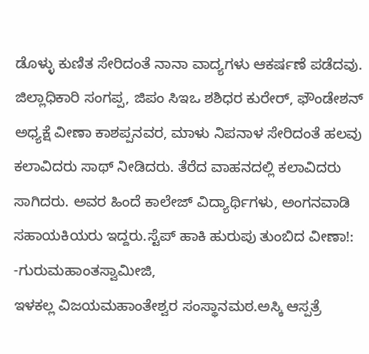ಡೊಳ್ಳು ಕುಣಿತ ಸೇರಿದಂತೆ ನಾನಾ ವಾದ್ಯಗಳು ಆಕರ್ಷಣೆ ಪಡೆದವು. ಜಿಲ್ಲಾಧಿಕಾರಿ ಸಂಗಪ್ಪ, ಜಿಪಂ ಸಿಇಒ ಶಶಿಧರ ಕುರೇರ್, ಫೌಂಡೇಶನ್ ಅಧ್ಯಕ್ಷೆ ವೀಣಾ ಕಾಶಪ್ಪನವರ, ಮಾಳು ನಿಪನಾಳ ಸೇರಿದಂತೆ ಹಲವು ಕಲಾವಿದರು ಸಾಥ್ ನೀಡಿದರು. ತೆರೆದ ವಾಹನದಲ್ಲಿ ಕಲಾವಿದರು ಸಾಗಿದರು. ಅವರ ಹಿಂದೆ ಕಾಲೇಜ್ ವಿದ್ಯಾರ್ಥಿಗಳು, ಅಂಗನವಾಡಿ ಸಹಾಯಕಿಯರು ಇದ್ದರು.ಸ್ಟೆಪ್ ಹಾಕಿ ಹುರುಪು ತುಂಬಿದ ವೀಣಾ!:
-ಗುರುಮಹಾಂತಸ್ವಾಮೀಜಿ,
ಇಳಕಲ್ಲ ವಿಜಯಮಹಾಂತೇಶ್ವರ ಸಂಸ್ಥಾನಮಠ.ಅಸ್ಕಿ ಆಸ್ಪತ್ರೆ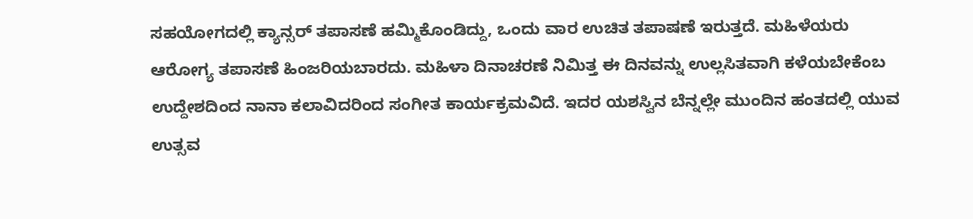ಸಹಯೋಗದಲ್ಲಿ ಕ್ಯಾನ್ಸರ್ ತಪಾಸಣೆ ಹಮ್ಮಿಕೊಂಡಿದ್ದು, ಒಂದು ವಾರ ಉಚಿತ ತಪಾಷಣೆ ಇರುತ್ತದೆ. ಮಹಿಳೆಯರು ಆರೋಗ್ಯ ತಪಾಸಣೆ ಹಿಂಜರಿಯಬಾರದು. ಮಹಿಳಾ ದಿನಾಚರಣೆ ನಿಮಿತ್ತ ಈ ದಿನವನ್ನು ಉಲ್ಲಸಿತವಾಗಿ ಕಳೆಯಬೇಕೆಂಬ ಉದ್ದೇಶದಿಂದ ನಾನಾ ಕಲಾವಿದರಿಂದ ಸಂಗೀತ ಕಾರ್ಯಕ್ರಮವಿದೆ. ಇದರ ಯಶಸ್ವಿನ ಬೆನ್ನಲ್ಲೇ ಮುಂದಿನ ಹಂತದಲ್ಲಿ ಯುವ ಉತ್ಸವ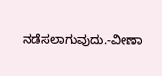ನಡೆಸಲಾಗುವುದು.-ವೀಣಾ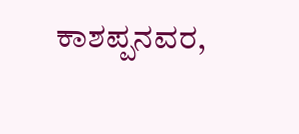ಕಾಶಪ್ಪನವರ,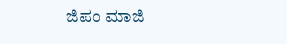ಜಿಪಂ ಮಾಜಿ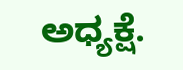ಅಧ್ಯಕ್ಷೆ.